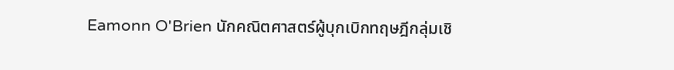Eamonn O'Brien นักคณิตศาสตร์ผู้บุกเบิกทฤษฎีกลุ่มเชิ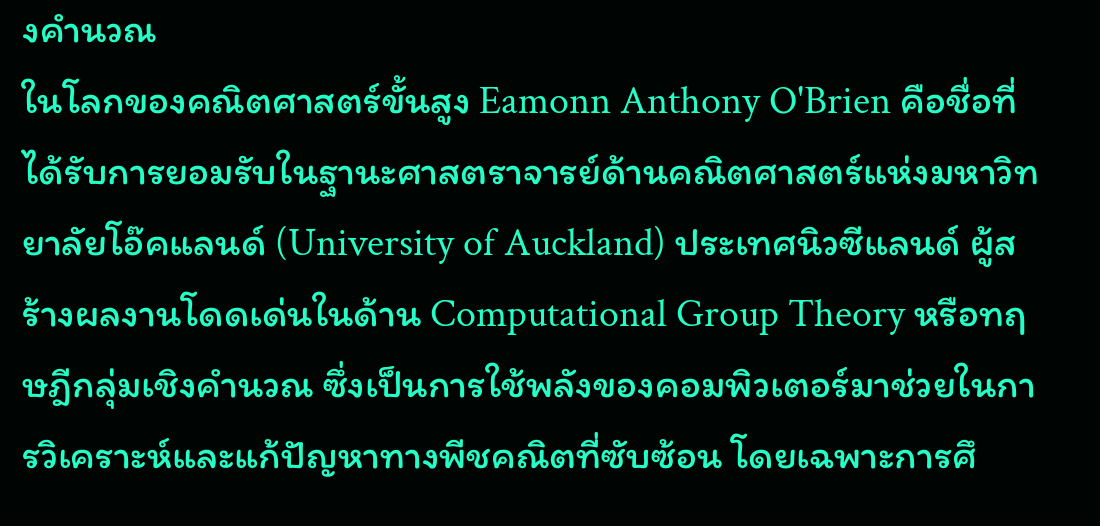งคำนวณ
ในโลกของคณิตศาสตร์ขั้นสูง Eamonn Anthony O'Brien คือชื่อที่ได้รับการยอมรับในฐานะศาสตราจารย์ด้านคณิตศาสตร์แห่งมหาวิทยาลัยโอ๊คแลนด์ (University of Auckland) ประเทศนิวซีแลนด์ ผู้สร้างผลงานโดดเด่นในด้าน Computational Group Theory หรือทฤษฎีกลุ่มเชิงคำนวณ ซึ่งเป็นการใช้พลังของคอมพิวเตอร์มาช่วยในการวิเคราะห์และแก้ปัญหาทางพีชคณิตที่ซับซ้อน โดยเฉพาะการศึ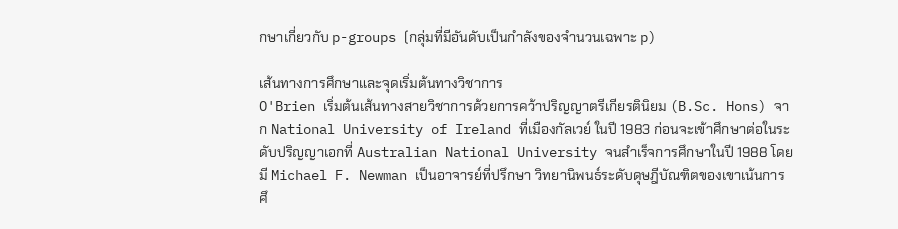กษาเกี่ยวกับ p-groups (กลุ่มที่มีอันดับเป็นกำลังของจำนวนเฉพาะ p)

เส้นทางการศึกษาและจุดเริ่มต้นทางวิชาการ
O'Brien เริ่มต้นเส้นทางสายวิชาการด้วยการคว้าปริญญาตรีเกียรตินิยม (B.Sc. Hons) จาก National University of Ireland ที่เมืองกัลเวย์ ในปี 1983 ก่อนจะเข้าศึกษาต่อในระดับปริญญาเอกที่ Australian National University จนสำเร็จการศึกษาในปี 1988 โดยมี Michael F. Newman เป็นอาจารย์ที่ปรึกษา วิทยานิพนธ์ระดับดุษฎีบัณฑิตของเขาเน้นการศึ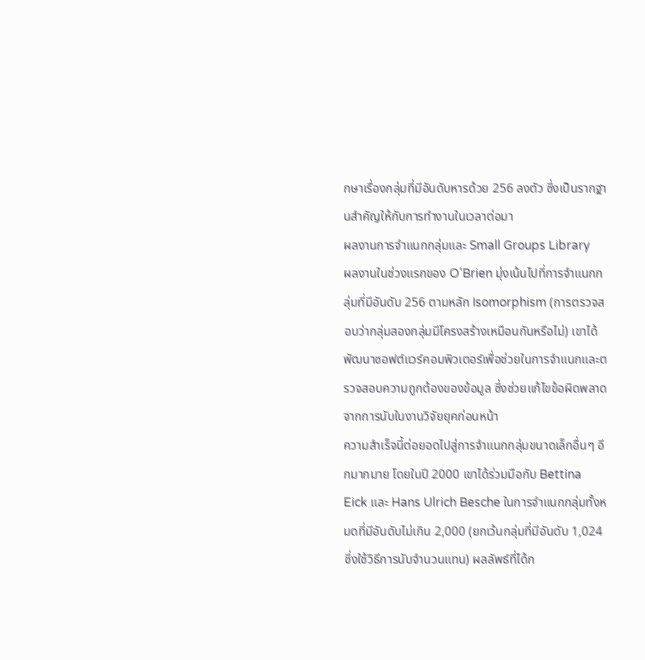กษาเรื่องกลุ่มที่มีอันดับหารด้วย 256 ลงตัว ซึ่งเป็นรากฐานสำคัญให้กับการทำงานในเวลาต่อมา
ผลงานการจำแนกกลุ่มและ Small Groups Library
ผลงานในช่วงแรกของ O'Brien มุ่งเน้นไปที่การจำแนกกลุ่มที่มีอันดับ 256 ตามหลัก Isomorphism (การตรวจสอบว่ากลุ่มสองกลุ่มมีโครงสร้างเหมือนกันหรือไม่) เขาได้พัฒนาซอฟต์แวร์คอมพิวเตอร์เพื่อช่วยในการจำแนกและตรวจสอบความถูกต้องของข้อมูล ซึ่งช่วยแก้ไขข้อผิดพลาดจากการนับในงานวิจัยยุคก่อนหน้า
ความสำเร็จนี้ต่อยอดไปสู่การจำแนกกลุ่มขนาดเล็กอื่นๆ อีกมากมาย โดยในปี 2000 เขาได้ร่วมมือกับ Bettina Eick และ Hans Ulrich Besche ในการจำแนกกลุ่มทั้งหมดที่มีอันดับไม่เกิน 2,000 (ยกเว้นกลุ่มที่มีอันดับ 1,024 ซึ่งใช้วิธีการนับจำนวนแทน) ผลลัพธ์ที่ได้ก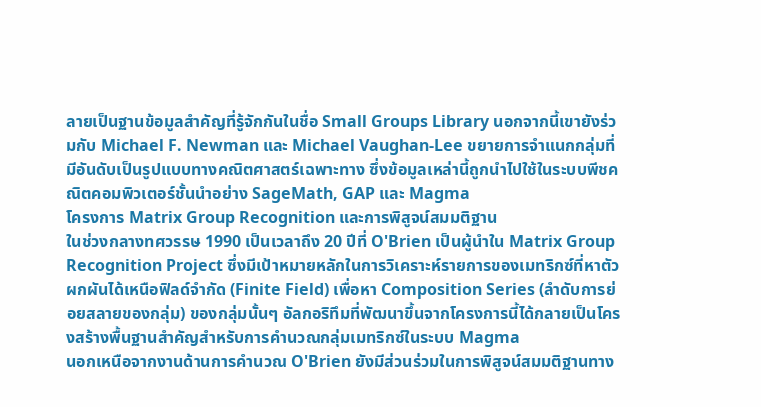ลายเป็นฐานข้อมูลสำคัญที่รู้จักกันในชื่อ Small Groups Library นอกจากนี้เขายังร่วมกับ Michael F. Newman และ Michael Vaughan-Lee ขยายการจำแนกกลุ่มที่มีอันดับเป็นรูปแบบทางคณิตศาสตร์เฉพาะทาง ซึ่งข้อมูลเหล่านี้ถูกนำไปใช้ในระบบพีชคณิตคอมพิวเตอร์ชั้นนำอย่าง SageMath, GAP และ Magma
โครงการ Matrix Group Recognition และการพิสูจน์สมมติฐาน
ในช่วงกลางทศวรรษ 1990 เป็นเวลาถึง 20 ปีที่ O'Brien เป็นผู้นำใน Matrix Group Recognition Project ซึ่งมีเป้าหมายหลักในการวิเคราะห์รายการของเมทริกซ์ที่หาตัวผกผันได้เหนือฟิลด์จำกัด (Finite Field) เพื่อหา Composition Series (ลำดับการย่อยสลายของกลุ่ม) ของกลุ่มนั้นๆ อัลกอริทึมที่พัฒนาขึ้นจากโครงการนี้ได้กลายเป็นโครงสร้างพื้นฐานสำคัญสำหรับการคำนวณกลุ่มเมทริกซ์ในระบบ Magma
นอกเหนือจากงานด้านการคำนวณ O'Brien ยังมีส่วนร่วมในการพิสูจน์สมมติฐานทาง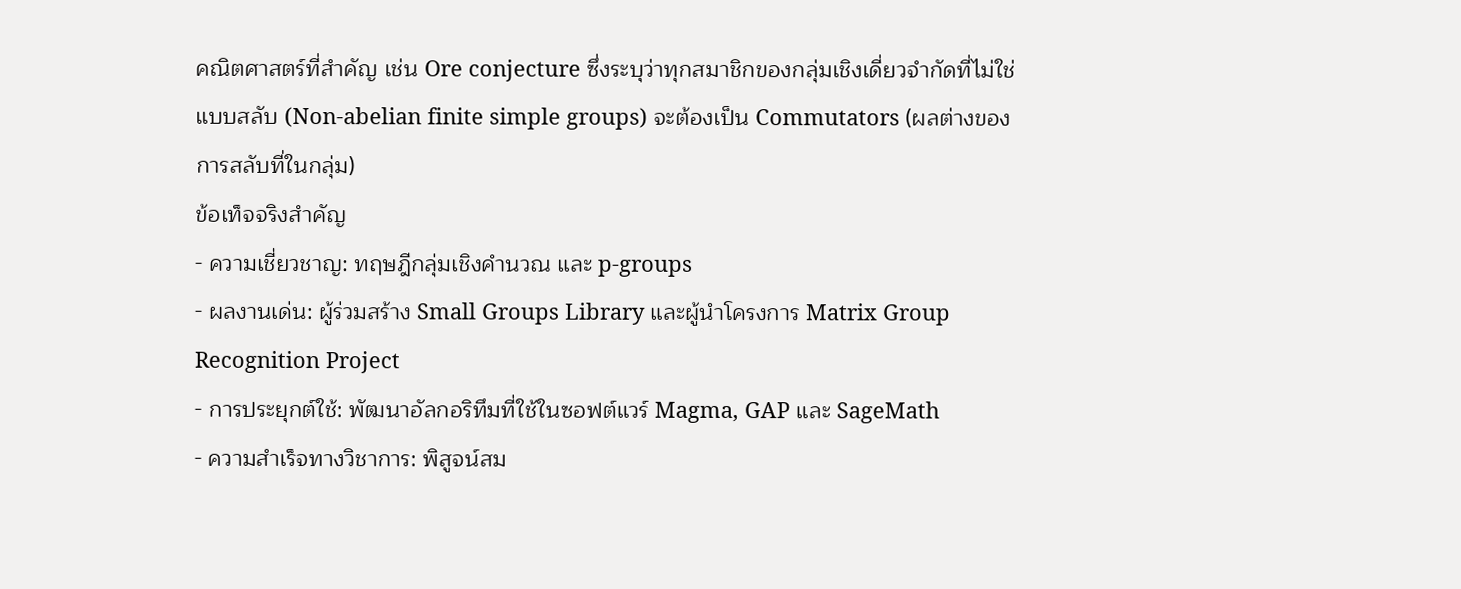คณิตศาสตร์ที่สำคัญ เช่น Ore conjecture ซึ่งระบุว่าทุกสมาชิกของกลุ่มเชิงเดี่ยวจำกัดที่ไม่ใช่แบบสลับ (Non-abelian finite simple groups) จะต้องเป็น Commutators (ผลต่างของการสลับที่ในกลุ่ม)
ข้อเท็จจริงสำคัญ
- ความเชี่ยวชาญ: ทฤษฎีกลุ่มเชิงคำนวณ และ p-groups
- ผลงานเด่น: ผู้ร่วมสร้าง Small Groups Library และผู้นำโครงการ Matrix Group Recognition Project
- การประยุกต์ใช้: พัฒนาอัลกอริทึมที่ใช้ในซอฟต์แวร์ Magma, GAP และ SageMath
- ความสำเร็จทางวิชาการ: พิสูจน์สม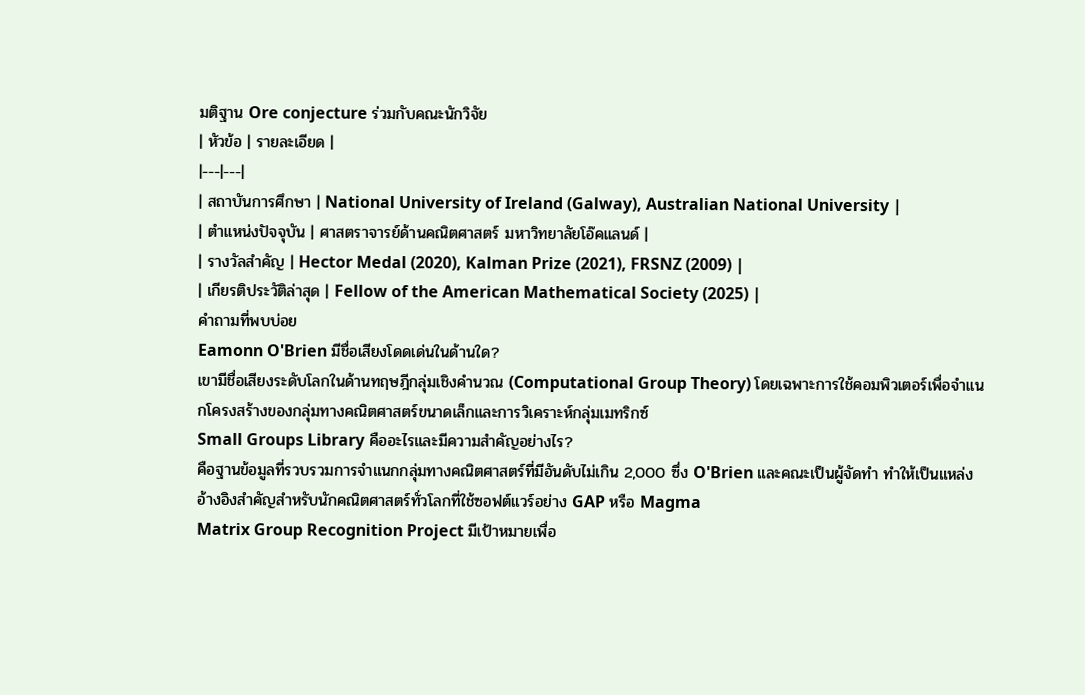มติฐาน Ore conjecture ร่วมกับคณะนักวิจัย
| หัวข้อ | รายละเอียด |
|---|---|
| สถาบันการศึกษา | National University of Ireland (Galway), Australian National University |
| ตำแหน่งปัจจุบัน | ศาสตราจารย์ด้านคณิตศาสตร์ มหาวิทยาลัยโอ๊คแลนด์ |
| รางวัลสำคัญ | Hector Medal (2020), Kalman Prize (2021), FRSNZ (2009) |
| เกียรติประวัติล่าสุด | Fellow of the American Mathematical Society (2025) |
คำถามที่พบบ่อย
Eamonn O'Brien มีชื่อเสียงโดดเด่นในด้านใด?
เขามีชื่อเสียงระดับโลกในด้านทฤษฎีกลุ่มเชิงคำนวณ (Computational Group Theory) โดยเฉพาะการใช้คอมพิวเตอร์เพื่อจำแนกโครงสร้างของกลุ่มทางคณิตศาสตร์ขนาดเล็กและการวิเคราะห์กลุ่มเมทริกซ์
Small Groups Library คืออะไรและมีความสำคัญอย่างไร?
คือฐานข้อมูลที่รวบรวมการจำแนกกลุ่มทางคณิตศาสตร์ที่มีอันดับไม่เกิน 2,000 ซึ่ง O'Brien และคณะเป็นผู้จัดทำ ทำให้เป็นแหล่งอ้างอิงสำคัญสำหรับนักคณิตศาสตร์ทั่วโลกที่ใช้ซอฟต์แวร์อย่าง GAP หรือ Magma
Matrix Group Recognition Project มีเป้าหมายเพื่อ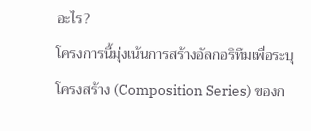อะไร?
โครงการนี้มุ่งเน้นการสร้างอัลกอริทึมเพื่อระบุโครงสร้าง (Composition Series) ของก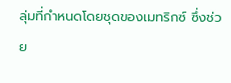ลุ่มที่กำหนดโดยชุดของเมทริกซ์ ซึ่งช่วย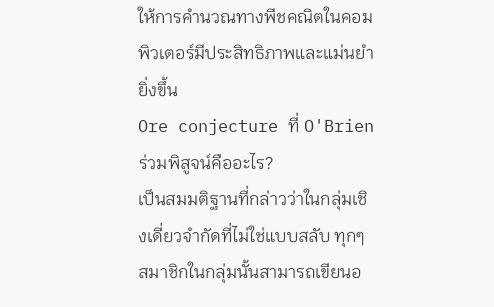ให้การคำนวณทางพีชคณิตในคอมพิวเตอร์มีประสิทธิภาพและแม่นยำยิ่งขึ้น
Ore conjecture ที่ O'Brien ร่วมพิสูจน์คืออะไร?
เป็นสมมติฐานที่กล่าวว่าในกลุ่มเชิงเดี่ยวจำกัดที่ไม่ใช่แบบสลับ ทุกๆ สมาชิกในกลุ่มนั้นสามารถเขียนอ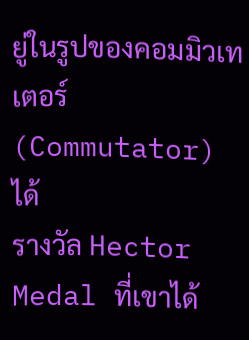ยู่ในรูปของคอมมิวเทเตอร์ (Commutator) ได้
รางวัล Hector Medal ที่เขาได้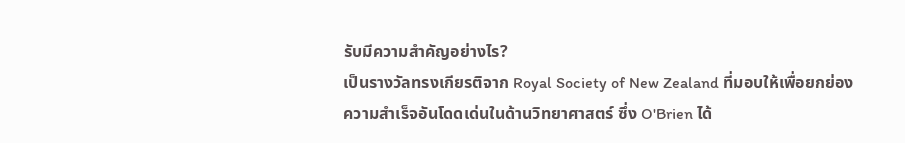รับมีความสำคัญอย่างไร?
เป็นรางวัลทรงเกียรติจาก Royal Society of New Zealand ที่มอบให้เพื่อยกย่องความสำเร็จอันโดดเด่นในด้านวิทยาศาสตร์ ซึ่ง O'Brien ได้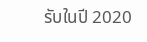รับในปี 2020